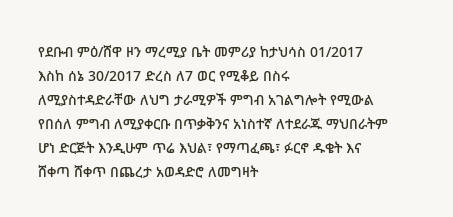የደቡብ ምዕ/ሸዋ ዞን ማረሚያ ቤት መምሪያ ከታህሳስ 01/2017 እስከ ሰኔ 30/2017 ድረስ ለ7 ወር የሚቆይ በስሩ ለሚያስተዳድራቸው ለህግ ታራሚዎች ምግብ አገልግሎት የሚውል የበሰለ ምግብ ለሚያቀርቡ በጥቃቅንና አነስተኛ ለተደራጁ ማህበራትም ሆነ ድርጅት እንዲሁም ጥሬ እህል፣ የማጣፈጫ፣ ፉርኖ ዱቄት እና ሸቀጣ ሸቀጥ በጨረታ አወዳድሮ ለመግዛት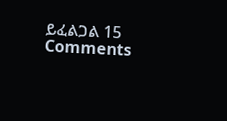ይፈልጋል 15 Comments